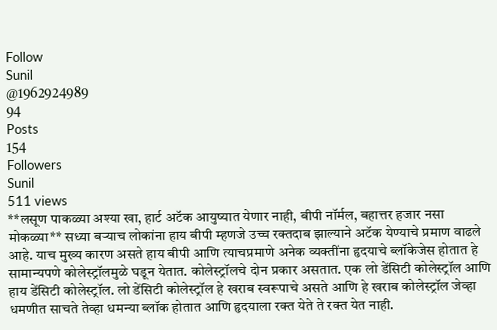Follow
Sunil
@1962924989
94
Posts
154
Followers
Sunil
511 views
**लसूण पाकळ्या अश्या खा, हार्ट अटॅक आयुष्यात येणार नाही, बीपी नॉर्मल, बहात्तर हजार नसा मोकळ्या** सध्या बऱ्याच लोकांना हाय बीपी म्हणजे उच्च रक्तदाब झाल्याने अटॅक येण्याचे प्रमाण वाढले आहे. याच मुख्य कारण असते हाय बीपी आणि त्याचप्रमाणे अनेक व्यक्तींना हृदयाचे ब्लॉकेजेस होतात हे सामान्यपणे कोलेस्ट्रॉलमुळे घडून येतात. कोलेस्ट्रॉलचे दोन प्रकार असतात. एक लो डेंसिटी कोलेस्ट्रॉल आणि हाय डेंसिटी कोलेस्ट्रॉल. लो डेंसिटी कोलेस्ट्रॉल हे खराब स्वरूपाचे असते आणि हे खराब कोलेस्ट्रॉल जेव्हा धमणीत साचते तेव्हा धमन्या ब्लॉक होतात आणि हृदयाला रक्त येते ते रक्त येत नाही.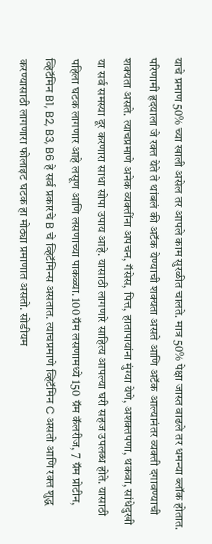याचे प्रमाण 50% च्या खाली असेल तर आपले काम सुरळीत चालते. मात्र 50% पेक्षा जास्त वाढले तर धमन्या ब्लॉक होतात. परिणामी हृदयाला जे रक्त येते ते थांबलं की अटॅक येण्याची शक्यता असते आणि अटॅक आल्यानंतर व्यक्ती दगावण्याची शक्यता असते. त्याचप्रमाणे अनेक व्यक्तींना अपचन, गॅसेस, पित्त, हातापायांना मुंग्या येणे, अशक्तपणा, थकवा, सांधेदुखी या सर्व समस्या दूर करणारा साधा सोपा उपाय आहे. यासाठी लागणारे साहित्य आपल्या घरी सहज उपलब्ध होते. यासाठी पहिला घटक लागणार आहे लसूण आणि लसणाच्या पाकळ्या. 100 ग्रॅम लसणामध्ये 150 ग्रॅम कॅलरीज, 7 ग्रॅम प्रोटीन, व्हिटॅमिन B1, B2, B3, B6 हे सर्व प्रकारचे B चे व्हिटॅमिन्स असतात. त्याचप्रमाणे व्हिटॅमिन C असतो आणि रक्त शुद्ध करण्यासाठी लागणारा फोलाइट घटक हा मोठ्या प्रमाणात असतो. सोडीयम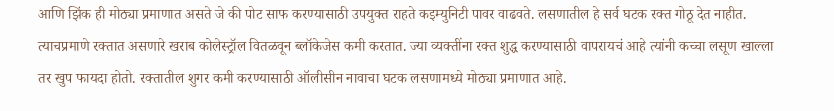आणि झिंक ही मोठ्या प्रमाणात असते जे की पोट साफ करण्यासाठी उपयुक्त राहते कइम्युनिटी पावर वाढवते. लसणातील हे सर्व घटक रक्त गोठू देत नाहीत. त्याचप्रमाणे रक्तात असणारे खराब कोलेस्ट्रॉल वितळवून ब्लॉकेजेस कमी करतात. ज्या व्यक्तींना रक्त शुद्ध करण्यासाठी वापरायचं आहे त्यांनी कच्चा लसूण खाल्ला तर खुप फायदा होतो. रक्तातील शुगर कमी करण्यासाठी ऑलीसीन नावाचा घटक लसणामध्ये मोठ्या प्रमाणात आहे.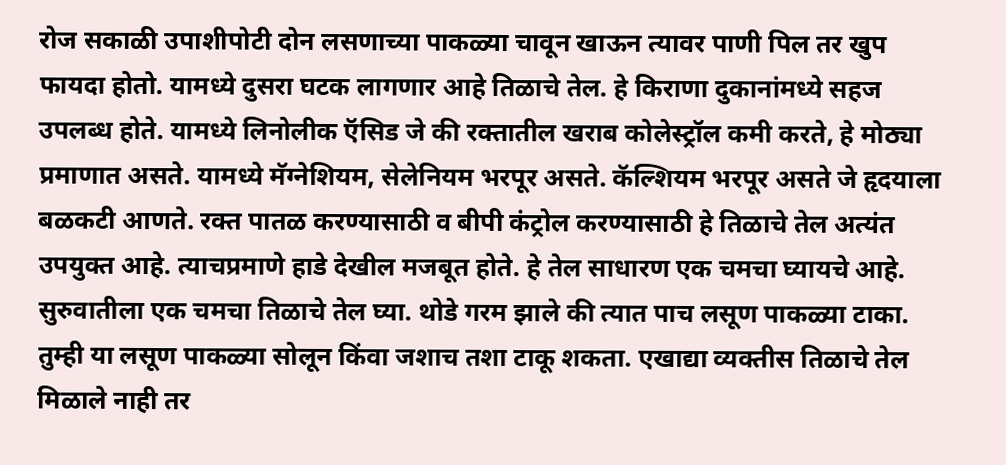रोज सकाळी उपाशीपोटी दोन लसणाच्या पाकळ्या चावून खाऊन त्यावर पाणी पिल तर खुप फायदा होतो. यामध्ये दुसरा घटक लागणार आहे तिळाचे तेल. हे किराणा दुकानांमध्ये सहज उपलब्ध होते. यामध्ये लिनोलीक ऍसिड जे की रक्तातील खराब कोलेस्ट्रॉल कमी करते, हे मोठ्या प्रमाणात असते. यामध्ये मॅग्नेशियम, सेलेनियम भरपूर असते. कॅल्शियम भरपूर असते जे हृदयाला बळकटी आणते. रक्त पातळ करण्यासाठी व बीपी कंट्रोल करण्यासाठी हे तिळाचे तेल अत्यंत उपयुक्त आहे. त्याचप्रमाणे हाडे देखील मजबूत होते. हे तेल साधारण एक चमचा घ्यायचे आहे. सुरुवातीला एक चमचा तिळाचे तेल घ्या. थोडे गरम झाले की त्यात पाच लसूण पाकळ्या टाका. तुम्ही या लसूण पाकळ्या सोलून किंवा जशाच तशा टाकू शकता. एखाद्या व्यक्तीस तिळाचे तेल मिळाले नाही तर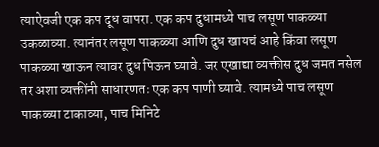त्याऐवजी एक कप दूध वापरा. एक कप दुधामध्ये पाच लसूण पाकळ्या उकळाव्या. त्यानंतर लसूण पाकळ्या आणि दुध खायचं आहे किंवा लसूण पाकळ्या खाऊन त्यावर दुध पिऊन घ्यावे. जर एखाद्या व्यक्तीस दुध जमत नसेल तर अशा व्यक्तींनी साधारणतः एक कप पाणी घ्यावे. त्यामध्ये पाच लसूण पाकळ्या टाकाव्या, पाच मिनिटे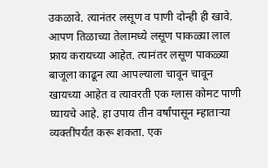उकळावे. त्यानंतर लसूण व पाणी दोन्ही ही खावे. आपण तिळाच्या तेलामध्ये लसूण पाकळ्या लाल फ्राय करायच्या आहेत. त्यानंतर लसूण पाकळ्या बाजूला काढून त्या आपल्याला चावून चावून खायच्या आहेत व त्यावरती एक ग्लास कोमट पाणी घ्यायचे आहे. हा उपाय तीन वर्षांपासून म्हाताऱ्या व्यक्तींपर्यंत करू शकता. एक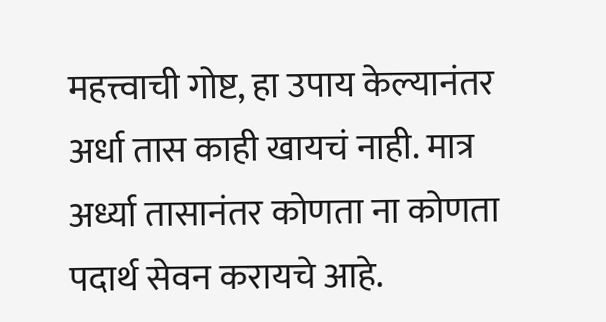महत्त्वाची गोष्ट, हा उपाय केल्यानंतर अर्धा तास काही खायचं नाही. मात्र अर्ध्या तासानंतर कोणता ना कोणता पदार्थ सेवन करायचे आहे.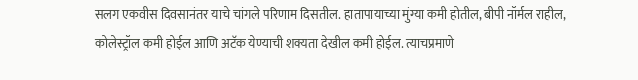सलग एकवीस दिवसानंतर याचे चांगले परिणाम दिसतील. हातापायाच्या मुंग्या कमी होतील, बीपी नॉर्मल राहील, कोलेस्ट्रॉल कमी होईल आणि अटॅक येण्याची शक्यता देखील कमी होईल. त्याचप्रमाणे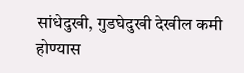सांधेदुखी, गुडघेदुखी देखील कमी होण्यास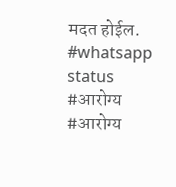मदत होईल. #whatsapp status #आरोग्य #आरोग्य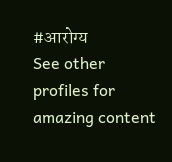#आरोग्य
See other profiles for amazing content